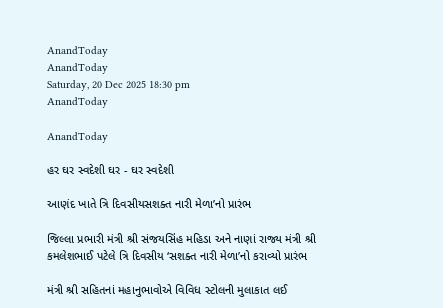AnandToday
AnandToday
Saturday, 20 Dec 2025 18:30 pm
AnandToday

AnandToday

હર ઘર સ્વદેશી ઘર - ઘર સ્વદેશી

આણંદ ખાતે ત્રિ દિવસીયસશક્ત નારી મેળા’નો પ્રારંભ

જિલ્લા પ્રભારી મંત્રી શ્રી સંજયસિંહ મહિડા અને નાણાં રાજ્ય મંત્રી શ્રી કમલેશભાઈ પટેલે ત્રિ દિવસીય ‘સશક્ત નારી મેળા’નો કરાવ્યો પ્રારંભ

મંત્રી શ્રી સહિતનાં મહાનુભાવોએ વિવિધ સ્ટોલની મુલાકાત લઈ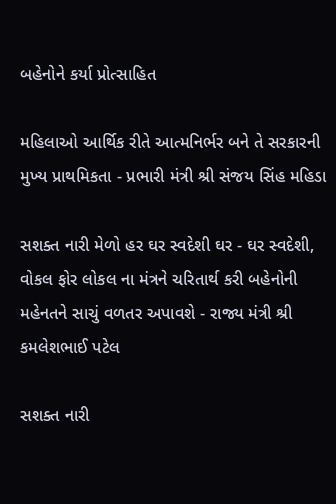બહેનોને કર્યા પ્રોત્સાહિત

મહિલાઓ આર્થિક રીતે આત્મનિર્ભર બને તે સરકારની મુખ્ય પ્રાથમિકતા - પ્રભારી મંત્રી શ્રી સંજય સિંહ મહિડા

સશક્ત નારી મેળો હર ઘર સ્વદેશી ઘર - ઘર સ્વદેશી, વોકલ ફોર લોકલ ના મંત્રને ચરિતાર્થ કરી બહેનોની મહેનતને સાચું વળતર અપાવશે - રાજ્ય મંત્રી શ્રી કમલેશભાઈ પટેલ

સશક્ત નારી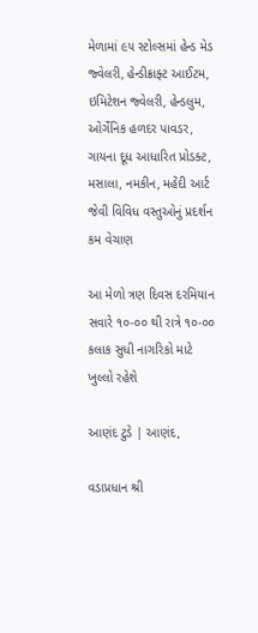મેળામાં ૯૫ સ્ટોલ્સમાં હેન્ડ મેડ જ્વેલરી, હેન્ડીક્રાફ્ટ આઈટમ, ઇમિટેશન જ્વેલરી, હેન્ડલુમ, ઓર્ગેનિક હળદર પાવડર, ગાયના દૂધ આધારિત પ્રોડક્ટ, મસાલા, નમકીન, મહેંદી આર્ટ જેવી વિવિધ વસ્તુઓનું પ્રદર્શન કમ વેચાણ

આ મેળો ત્રણ દિવસ દરમિયાન સવારે ૧૦-૦૦ થી રાત્રે ૧૦-૦૦ કલાક સુધી નાગરિકો માટે ખુલ્લો રહેશે

આણંદ ટુડે | આણંદ,

વડાપ્રધાન શ્રી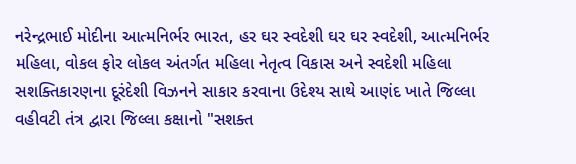નરેન્દ્રભાઈ મોદીના આત્મનિર્ભર ભારત, હર ઘર સ્વદેશી ઘર ઘર સ્વદેશી, આત્મનિર્ભર મહિલા, વોકલ ફોર લોકલ અંતર્ગત મહિલા નેતૃત્વ વિકાસ અને સ્વદેશી મહિલા સશક્તિકારણના દૂરંદેશી વિઝનને સાકાર કરવાના ઉદેશ્ય સાથે આણંદ ખાતે જિલ્લા વહીવટી તંત્ર દ્વારા જિલ્લા કક્ષાનો "સશક્ત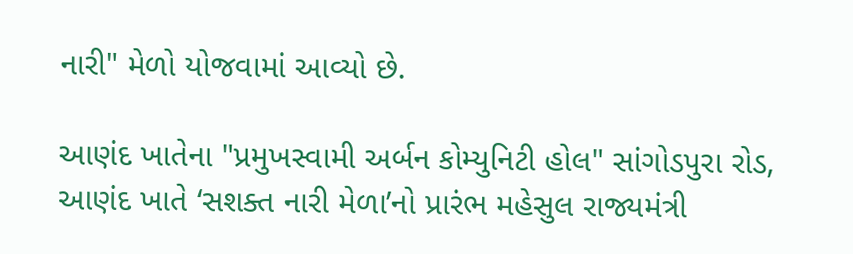નારી" મેળો યોજવામાં આવ્યો છે.

આણંદ ખાતેના "પ્રમુખસ્વામી અર્બન કોમ્યુનિટી હોલ" સાંગોડપુરા રોડ, આણંદ ખાતે ‘સશક્ત નારી મેળા’નો પ્રારંભ મહેસુલ રાજ્યમંત્રી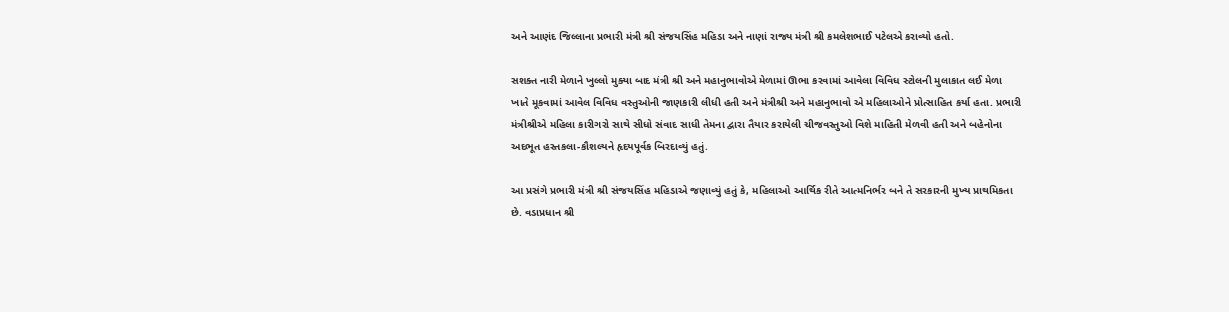અને આણંદ જિલ્લાના પ્રભારી મંત્રી શ્રી સંજયસિંહ મહિડા અને નાણાં રાજ્ય મંત્રી શ્રી કમલેશભાઈ પટેલએ કરાવ્યો હતો.

સશક્ત નારી મેળાને ખુલ્લો મુક્યા બાદ મંત્રી શ્રી અને મહાનુભાવોએ મેળામાં ઊભા કરવામાં આવેલા વિવિધ સ્ટોલની મુલાકાત લઈ મેળા ખાતે મૂકવામાં આવેલ વિવિધ વસ્તુઓની જાણકારી લીધી હતી અને મંત્રીશ્રી અને મહાનુભાવો એ મહિલાઓને પ્રોત્સાહિત કર્યા હતા. પ્રભારી મંત્રીશ્રીએ મહિલા કારીગરો સાથે સીધો સંવાદ સાધી તેમના દ્વારા તૈયાર કરાયેલી ચીજવસ્તુઓ વિશે માહિતી મેળવી હતી અને બહેનોના અદભૂત હસ્તકલા-કૌશલ્યને હૃદયપૂર્વક બિરદાવ્યું હતું.

આ પ્રસંગે પ્રભારી મંત્રી શ્રી સંજયસિંહ મહિડાએ જણાવ્યું હતું કે, મહિલાઓ આર્થિક રીતે આત્મનિર્ભર બને તે સરકારની મુખ્ય પ્રાથમિકતા છે. વડાપ્રધાન શ્રી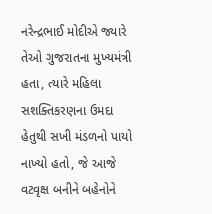નરેન્દ્રભાઈ મોદીએ જ્યારે તેઓ ગુજરાતના મુખ્યમંત્રી હતા, ત્યારે મહિલા સશક્તિકરણના ઉમદા હેતુથી સખી મંડળનો પાયો નાખ્યો હતો, જે આજે વટવૃક્ષ બનીને બહેનોને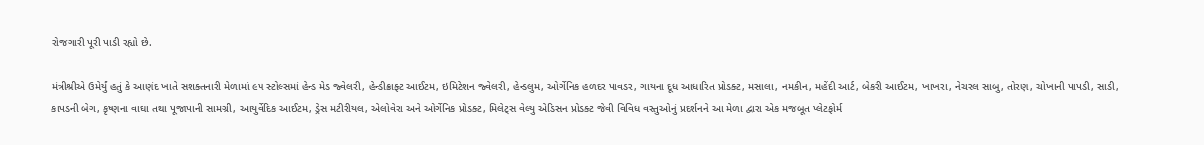રોજગારી પૂરી પાડી રહ્યો છે.

મંત્રીશ્રીએ ઉમેર્યું હતું કે આણંદ ખાતે સશક્તનારી મેળામાં ૯૫ સ્ટોલ્સમાં હેન્ડ મેડ જ્વેલરી, હેન્ડીક્રાફ્ટ આઈટમ, ઇમિટેશન જ્વેલરી, હેન્ડલુમ, ઓર્ગેનિક હળદર પાવડર, ગાયના દૂધ આધારિત પ્રોડક્ટ, મસાલા, નમકીન, મહેંદી આર્ટ, બેકરી આઈટમ, ખાખરા, નેચરલ સાબુ, તોરણ, ચોખાની પાપડી, સાડી, કાપડની બેગ, કૃષ્ણના વાઘા તથા પૂજાપાની સામગ્રી, આયુર્વેદિક આઈટમ, ડ્રેસ મટીરીયલ, એલોવેરા અને ઓર્ગેનિક પ્રોડક્ટ, મિલેટ્સ વેલ્યુ એડિસન પ્રોડક્ટ જેવી વિવિધ વસ્તુઓનું પ્રદર્શનને આ મેળા દ્વારા એક મજબૂત પ્લેટફોર્મ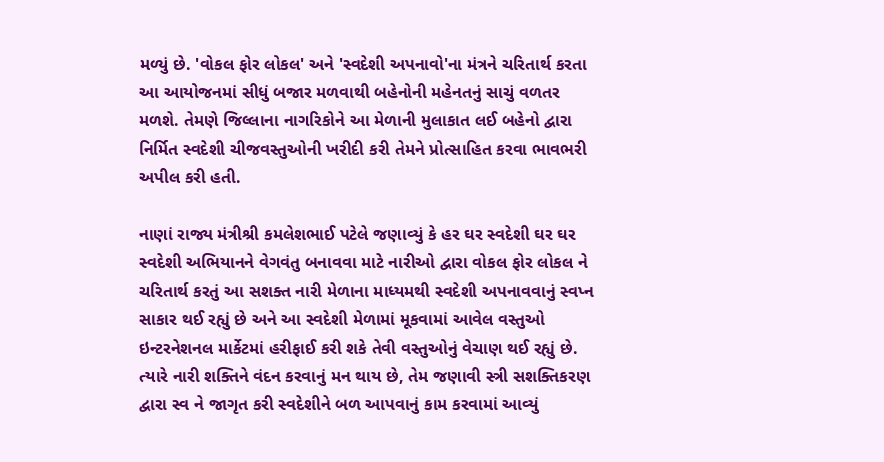મળ્યું છે. 'વોકલ ફોર લોકલ' અને 'સ્વદેશી અપનાવો'ના મંત્રને ચરિતાર્થ કરતા આ આયોજનમાં સીધું બજાર મળવાથી બહેનોની મહેનતનું સાચું વળતર મળશે. તેમણે જિલ્લાના નાગરિકોને આ મેળાની મુલાકાત લઈ બહેનો દ્વારા નિર્મિત સ્વદેશી ચીજવસ્તુઓની ખરીદી કરી તેમને પ્રોત્સાહિત કરવા ભાવભરી અપીલ કરી હતી.

નાણાં રાજ્ય મંત્રીશ્રી કમલેશભાઈ પટેલે જણાવ્યું કે હર ઘર સ્વદેશી ઘર ઘર સ્વદેશી અભિયાનને વેગવંતુ બનાવવા માટે નારીઓ દ્વારા વોકલ ફોર લોકલ ને ચરિતાર્થ કરતું આ સશક્ત નારી મેળાના માધ્યમથી સ્વદેશી અપનાવવાનું સ્વપ્ન સાકાર થઈ રહ્યું છે અને આ સ્વદેશી મેળામાં મૂકવામાં આવેલ વસ્તુઓ ઇન્ટરનેશનલ માર્કેટમાં હરીફાઈ કરી શકે તેવી વસ્તુઓનું વેચાણ થઈ રહ્યું છે. ત્યારે નારી શક્તિને વંદન કરવાનું મન થાય છે, તેમ જણાવી સ્ત્રી સશક્તિકરણ દ્વારા સ્વ ને જાગૃત કરી સ્વદેશીને બળ આપવાનું કામ કરવામાં આવ્યું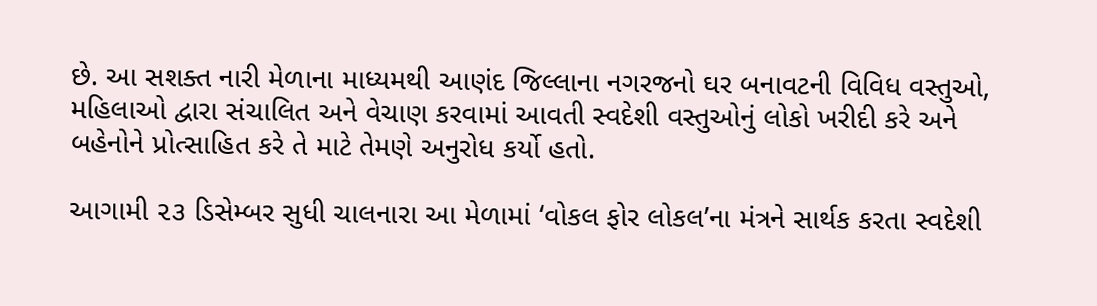છે. આ સશક્ત નારી મેળાના માધ્યમથી આણંદ જિલ્લાના નગરજનો ઘર બનાવટની વિવિધ વસ્તુઓ, મહિલાઓ દ્વારા સંચાલિત અને વેચાણ કરવામાં આવતી સ્વદેશી વસ્તુઓનું લોકો ખરીદી કરે અને બહેનોને પ્રોત્સાહિત કરે તે માટે તેમણે અનુરોધ કર્યો હતો.

આગામી ૨૩ ડિસેમ્બર સુધી ચાલનારા આ મેળામાં ‘વોકલ ફોર લોકલ’ના મંત્રને સાર્થક કરતા સ્વદેશી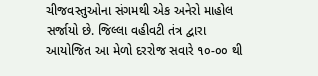ચીજવસ્તુઓના સંગમથી એક અનેરો માહોલ સર્જાયો છે. જિલ્લા વહીવટી તંત્ર દ્વારા આયોજિત આ મેળો દરરોજ સવારે ૧૦-૦૦ થી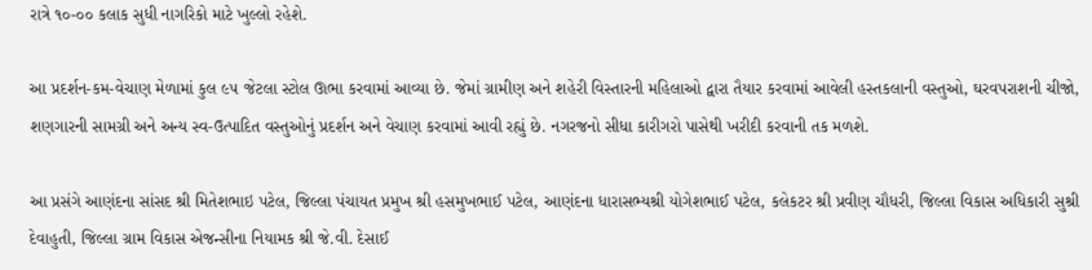રાત્રે ૧૦-૦૦ કલાક સુધી નાગરિકો માટે ખુલ્લો રહેશે.

આ પ્રદર્શન-કમ-વેચાણ મેળામાં કુલ ૯૫ જેટલા સ્ટોલ ઊભા કરવામાં આવ્યા છે. જેમાં ગ્રામીણ અને શહેરી વિસ્તારની મહિલાઓ દ્વારા તૈયાર કરવામાં આવેલી હસ્તકલાની વસ્તુઓ, ઘરવપરાશની ચીજો, શણગારની સામગ્રી અને અન્ય સ્વ-ઉત્પાદિત વસ્તુઓનું પ્રદર્શન અને વેચાણ કરવામાં આવી રહ્યું છે. નગરજનો સીધા કારીગરો પાસેથી ખરીદી કરવાની તક મળશે.

આ પ્રસંગે આણંદના સાંસદ શ્રી મિતેશભાઇ પટેલ, જિલ્લા પંચાયત પ્રમુખ શ્રી હસમુખભાઈ પટેલ, આણંદના ધારાસભ્યશ્રી યોગેશભાઈ પટેલ, કલેકટર શ્રી પ્રવીણ ચૌધરી, જિલ્લા વિકાસ અધિકારી સુશ્રી દેવાહુતી, જિલ્લા ગ્રામ વિકાસ એજન્સીના નિયામક શ્રી જે.વી. દેસાઈ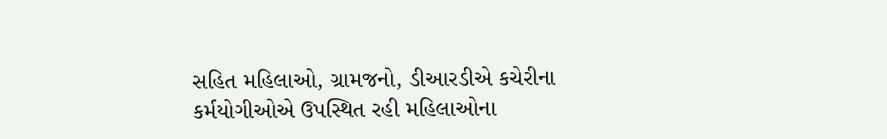સહિત મહિલાઓ, ગ્રામજનો, ડીઆરડીએ કચેરીના કર્મયોગીઓએ ઉપસ્થિત રહી મહિલાઓના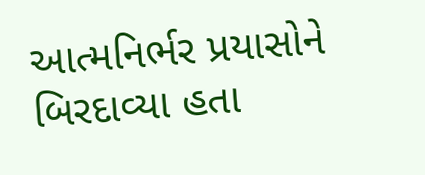આત્મનિર્ભર પ્રયાસોને બિરદાવ્યા હતા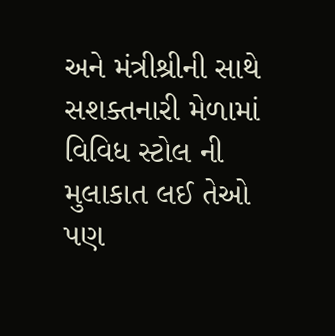અને મંત્રીશ્રીની સાથે સશક્તનારી મેળામાં વિવિધ સ્ટોલ ની મુલાકાત લઈ તેઓ પણ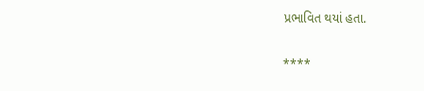પ્રભાવિત થયાં હતા.

****